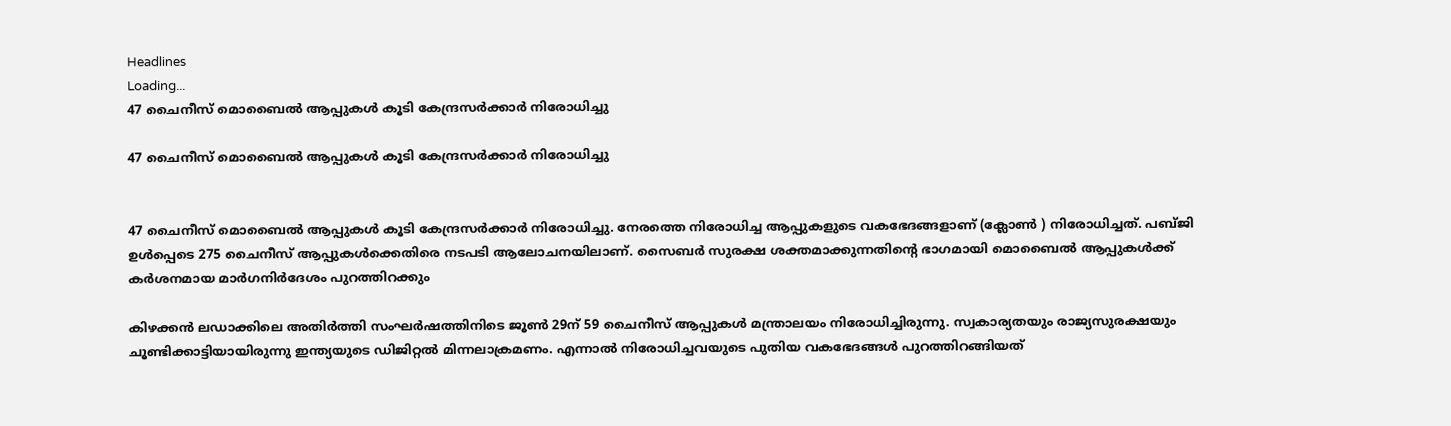Headlines
Loading...
47 ചൈനീസ് മൊബൈല്‍ ആപ്പുകള്‍ കൂടി കേന്ദ്രസര്‍ക്കാര്‍ നിരോധിച്ചു

47 ചൈനീസ് മൊബൈല്‍ ആപ്പുകള്‍ കൂടി കേന്ദ്രസര്‍ക്കാര്‍ നിരോധിച്ചു


47 ചൈനീസ് മൊബൈല്‍ ആപ്പുകള്‍ കൂടി കേന്ദ്രസര്‍ക്കാര്‍ നിരോധിച്ചു. നേരത്തെ നിരോധിച്ച ആപ്പുകളുടെ വകഭേദങ്ങളാണ് (ക്ലോണ്‍ ) നിരോധിച്ചത്. പബ്ജി ഉള്‍പ്പെടെ 275 ചൈനീസ് ആപ്പുകള്‍ക്കെതിരെ നടപടി ആലോചനയിലാണ്. സൈബര്‍ സുരക്ഷ ശക്തമാക്കുന്നതിന്‍റെ ഭാഗമായി മൊബൈല്‍ ആപ്പുകള്‍ക്ക് കര്‍ശനമായ മാര്‍ഗനിര്‍ദേശം പുറത്തിറക്കും

കിഴക്കന്‍ ലഡാക്കിലെ അതിര്‍ത്തി സംഘര്‍ഷത്തിനിടെ ജൂണ്‍ 29ന് 59 ചൈനീസ് ആപ്പുകള്‍ മന്ത്രാലയം നിരോധിച്ചിരുന്നു. സ്വകാര്യതയും രാജ്യസുരക്ഷയും ചൂണ്ടിക്കാട്ടിയായിരുന്നു ഇന്ത്യയുടെ ഡിജിറ്റല്‍ മിന്നലാക്രമണം. എന്നാല്‍ നിരോധിച്ചവയുടെ പുതിയ വകഭേദങ്ങള്‍ പുറത്തിറങ്ങിയത്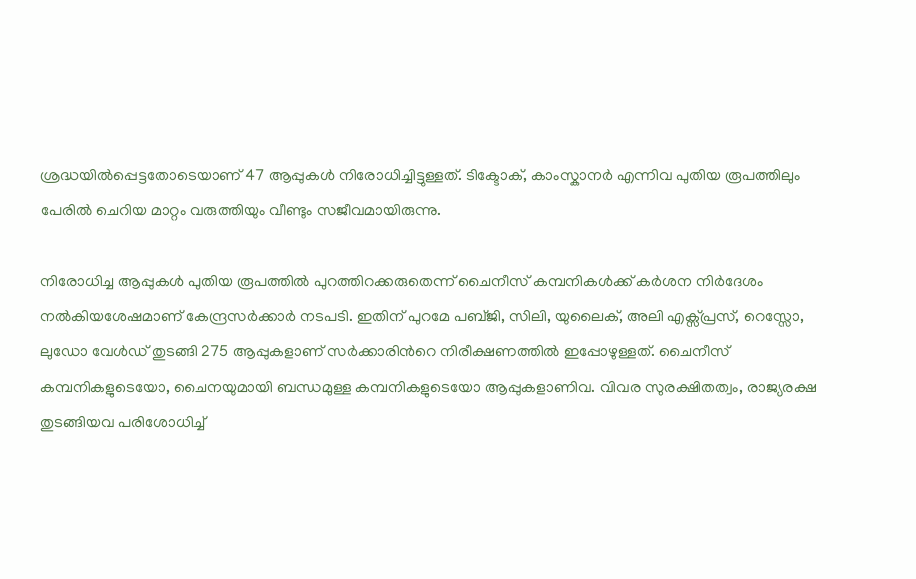ശ്രദ്ധയില്‍പ്പെട്ടതോടെയാണ് 47 ആപ്പുകള്‍ നിരോധിച്ചിട്ടുള്ളത്. ടിക്ടോക്, കാംസ്കാനര്‍ എന്നിവ പുതിയ രൂപത്തിലും പേരില്‍ ചെറിയ മാറ്റം വരുത്തിയും വീണ്ടും സജീവമായിരുന്നു.

നിരോധിച്ച ആപ്പുകള്‍ പുതിയ രൂപത്തില്‍ പുറത്തിറക്കരുതെന്ന് ചൈനീസ് കമ്പനികള്‍ക്ക് കര്‍ശന നിര്‍ദേശം നല്‍കിയശേഷമാണ് കേന്ദ്രസര്‍ക്കാര്‍ നടപടി. ഇതിന് പുറമേ പബ്ജി, സിലി, യുലൈക്, അലി എക്സ്പ്രസ്, റെസ്സോ, ലുഡോ വേള്‍ഡ് തുടങ്ങി 275 ആപ്പുകളാണ് സര്‍ക്കാരിന്‍റെ നിരീക്ഷണത്തില്‍ ഇപ്പോഴുള്ളത്. ചൈനീസ് കമ്പനികളുടെയോ, ചൈനയുമായി ബന്ധമുള്ള കമ്പനികളുടെയോ ആപ്പുകളാണിവ. വിവര സുരക്ഷിതത്വം, രാജ്യരക്ഷ തുടങ്ങിയവ പരിശോധിച്ച്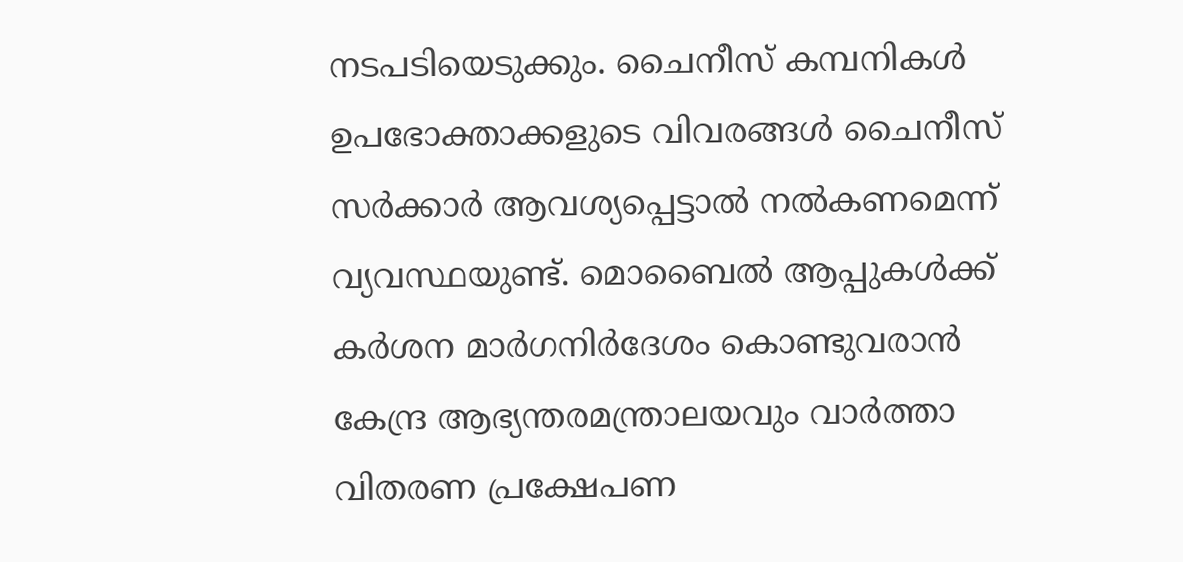നടപടിയെടുക്കും. ചൈനീസ് കമ്പനികള്‍ ഉപഭോക്താക്കളുടെ വിവരങ്ങള്‍ ചൈനീസ് സര്‍ക്കാര്‍ ആവശ്യപ്പെട്ടാല്‍ നല്‍കണമെന്ന് വ്യവസ്ഥയുണ്ട്. മൊബൈല്‍ ആപ്പുകള്‍ക്ക് കര്‍ശന മാര്‍ഗനിര്‍ദേശം കൊണ്ടുവരാന്‍ കേന്ദ്ര ആഭ്യന്തരമന്ത്രാലയവും വാര്‍ത്താ വിതരണ പ്രക്ഷേപണ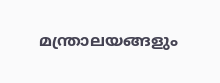മന്ത്രാലയങ്ങളും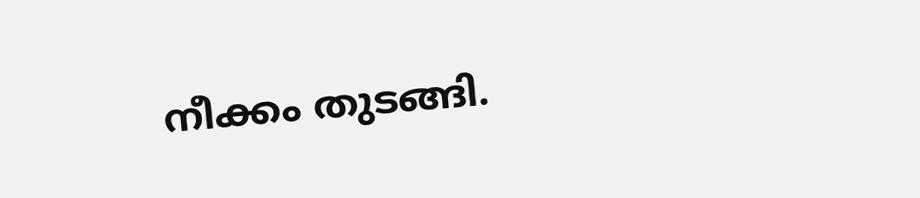നീക്കം തുടങ്ങി.